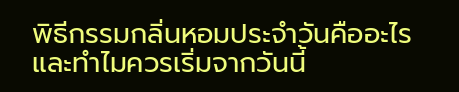พิธีกรรมกลิ่นหอมประจำวันคืออะไร และทำไมควรเริ่มจากวันนี้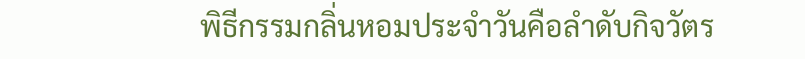พิธีกรรมกลิ่นหอมประจำวันคือลำดับกิจวัตร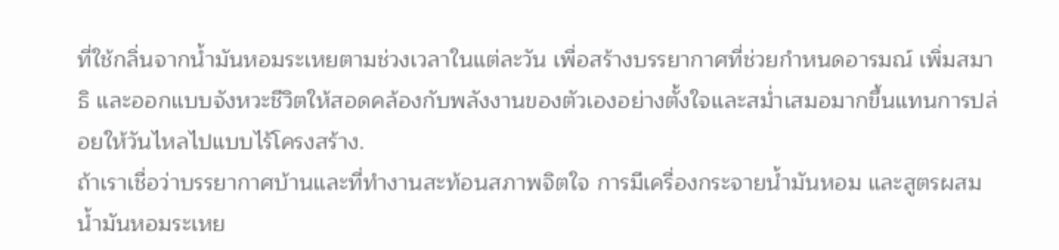ที่ใช้กลิ่นจากน้ำมันหอมระเหยตามช่วงเวลาในแต่ละวัน เพื่อสร้างบรรยากาศที่ช่วยกำหนดอารมณ์ เพิ่มสมาธิ และออกแบบจังหวะชีวิตให้สอดคล้องกับพลังงานของตัวเองอย่างตั้งใจและสม่ำเสมอมากขึ้นแทนการปล่อยให้วันไหลไปแบบไร้โครงสร้าง.
ถ้าเราเชื่อว่าบรรยากาศบ้านและที่ทำงานสะท้อนสภาพจิตใจ การมีเครื่องกระจายน้ำมันหอม และสูตรผสมน้ำมันหอมระเหย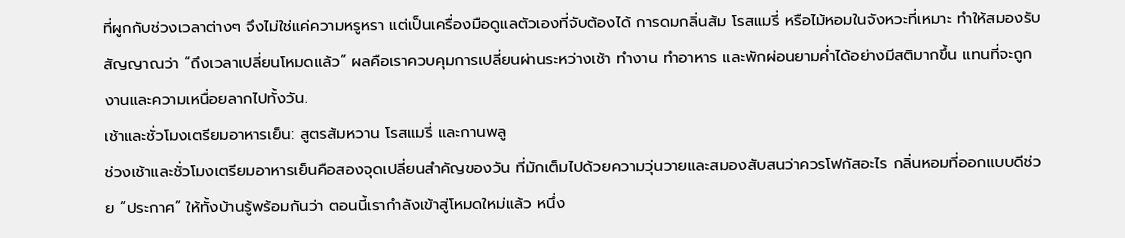ที่ผูกกับช่วงเวลาต่างๆ จึงไม่ใช่แค่ความหรูหรา แต่เป็นเครื่องมือดูแลตัวเองที่จับต้องได้ การดมกลิ่นส้ม โรสแมรี่ หรือไม้หอมในจังหวะที่เหมาะ ทำให้สมองรับสัญญาณว่า “ถึงเวลาเปลี่ยนโหมดแล้ว” ผลคือเราควบคุมการเปลี่ยนผ่านระหว่างเช้า ทำงาน ทำอาหาร และพักผ่อนยามค่ำได้อย่างมีสติมากขึ้น แทนที่จะถูกงานและความเหนื่อยลากไปทั้งวัน.
เช้าและชั่วโมงเตรียมอาหารเย็น: สูตรส้มหวาน โรสแมรี่ และกานพลู
ช่วงเช้าและชั่วโมงเตรียมอาหารเย็นคือสองจุดเปลี่ยนสำคัญของวัน ที่มักเต็มไปด้วยความวุ่นวายและสมองสับสนว่าควรโฟกัสอะไร กลิ่นหอมที่ออกแบบดีช่วย “ประกาศ” ให้ทั้งบ้านรู้พร้อมกันว่า ตอนนี้เรากำลังเข้าสู่โหมดใหม่แล้ว หนึ่ง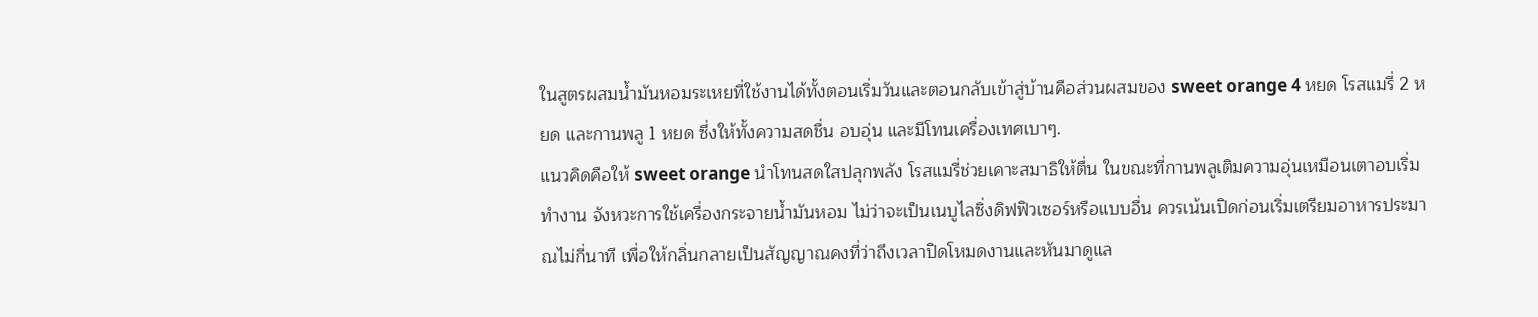ในสูตรผสมน้ำมันหอมระเหยที่ใช้งานได้ทั้งตอนเริ่มวันและตอนกลับเข้าสู่บ้านคือส่วนผสมของ sweet orange 4 หยด โรสแมรี่ 2 หยด และกานพลู 1 หยด ซึ่งให้ทั้งความสดชื่น อบอุ่น และมีโทนเครื่องเทศเบาๆ.
แนวคิดคือให้ sweet orange นำโทนสดใสปลุกพลัง โรสแมรี่ช่วยเคาะสมาธิให้ตื่น ในขณะที่กานพลูเติมความอุ่นเหมือนเตาอบเริ่มทำงาน จังหวะการใช้เครื่องกระจายน้ำมันหอม ไม่ว่าจะเป็นเนบูไลซิ่งดิฟฟิวเซอร์หรือแบบอื่น ควรเน้นเปิดก่อนเริ่มเตรียมอาหารประมาณไม่กี่นาที เพื่อให้กลิ่นกลายเป็นสัญญาณคงที่ว่าถึงเวลาปิดโหมดงานและหันมาดูแล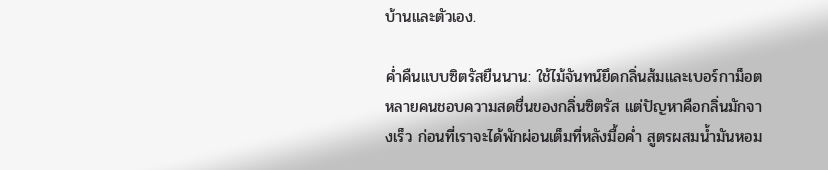บ้านและตัวเอง.

ค่ำคืนแบบซิตรัสยืนนาน: ใช้ไม้จันทน์ยึดกลิ่นส้มและเบอร์กาม็อต
หลายคนชอบความสดชื่นของกลิ่นซิตรัส แต่ปัญหาคือกลิ่นมักจางเร็ว ก่อนที่เราจะได้พักผ่อนเต็มที่หลังมื้อค่ำ สูตรผสมน้ำมันหอม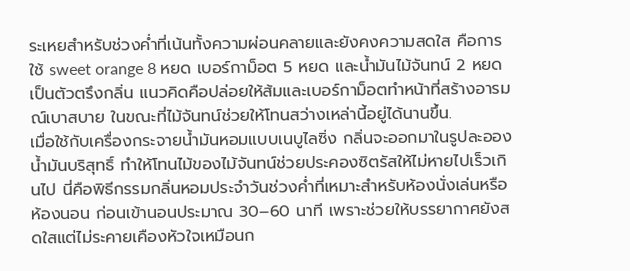ระเหยสำหรับช่วงค่ำที่เน้นทั้งความผ่อนคลายและยังคงความสดใส คือการใช้ sweet orange 8 หยด เบอร์กาม็อต 5 หยด และน้ำมันไม้จันทน์ 2 หยดเป็นตัวตรึงกลิ่น แนวคิดคือปล่อยให้ส้มและเบอร์กาม็อตทำหน้าที่สร้างอารมณ์เบาสบาย ในขณะที่ไม้จันทน์ช่วยให้โทนสว่างเหล่านี้อยู่ได้นานขึ้น.
เมื่อใช้กับเครื่องกระจายน้ำมันหอมแบบเนบูไลซิ่ง กลิ่นจะออกมาในรูปละอองน้ำมันบริสุทธิ์ ทำให้โทนไม้ของไม้จันทน์ช่วยประคองซิตรัสให้ไม่หายไปเร็วเกินไป นี่คือพิธีกรรมกลิ่นหอมประจำวันช่วงค่ำที่เหมาะสำหรับห้องนั่งเล่นหรือห้องนอน ก่อนเข้านอนประมาณ 30–60 นาที เพราะช่วยให้บรรยากาศยังสดใสแต่ไม่ระคายเคืองหัวใจเหมือนก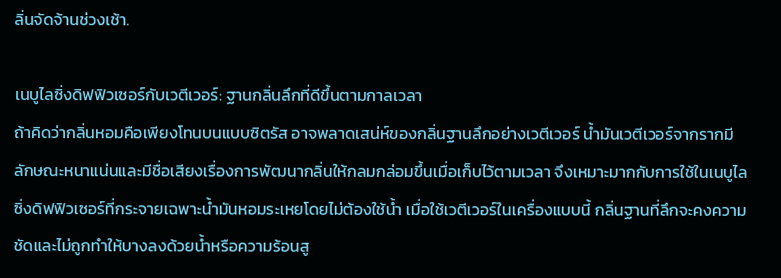ลิ่นจัดจ้านช่วงเช้า.

เนบูไลซิ่งดิฟฟิวเซอร์กับเวตีเวอร์: ฐานกลิ่นลึกที่ดีขึ้นตามกาลเวลา
ถ้าคิดว่ากลิ่นหอมคือเพียงโทนบนแบบซิตรัส อาจพลาดเสน่ห์ของกลิ่นฐานลึกอย่างเวตีเวอร์ น้ำมันเวตีเวอร์จากรากมีลักษณะหนาแน่นและมีชื่อเสียงเรื่องการพัฒนากลิ่นให้กลมกล่อมขึ้นเมื่อเก็บไว้ตามเวลา จึงเหมาะมากกับการใช้ในเนบูไลซิ่งดิฟฟิวเซอร์ที่กระจายเฉพาะน้ำมันหอมระเหยโดยไม่ต้องใช้น้ำ เมื่อใช้เวตีเวอร์ในเครื่องแบบนี้ กลิ่นฐานที่ลึกจะคงความชัดและไม่ถูกทำให้บางลงด้วยน้ำหรือความร้อนสู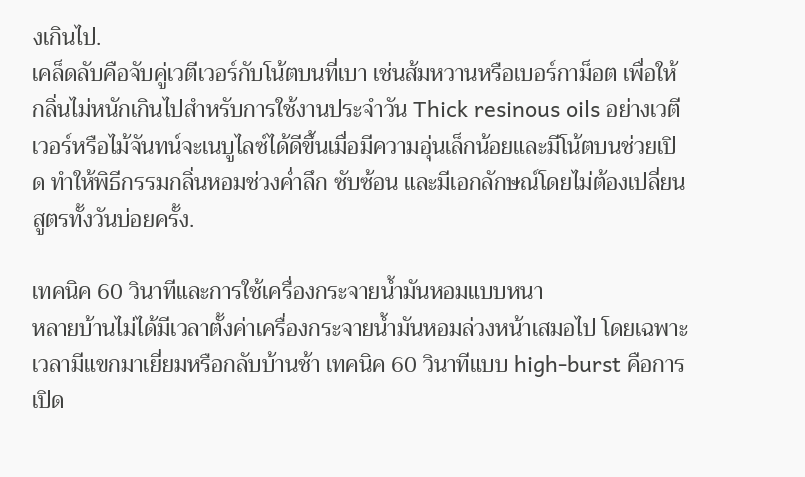งเกินไป.
เคล็ดลับคือจับคู่เวตีเวอร์กับโน้ตบนที่เบา เช่นส้มหวานหรือเบอร์กาม็อต เพื่อให้กลิ่นไม่หนักเกินไปสำหรับการใช้งานประจำวัน Thick resinous oils อย่างเวตีเวอร์หรือไม้จันทน์จะเนบูไลซ์ได้ดีขึ้นเมื่อมีความอุ่นเล็กน้อยและมีโน้ตบนช่วยเปิด ทำให้พิธีกรรมกลิ่นหอมช่วงค่ำลึก ซับซ้อน และมีเอกลักษณ์โดยไม่ต้องเปลี่ยนสูตรทั้งวันบ่อยครั้ง.

เทคนิค 60 วินาทีและการใช้เครื่องกระจายน้ำมันหอมแบบหนา
หลายบ้านไม่ได้มีเวลาตั้งค่าเครื่องกระจายน้ำมันหอมล่วงหน้าเสมอไป โดยเฉพาะเวลามีแขกมาเยี่ยมหรือกลับบ้านช้า เทคนิค 60 วินาทีแบบ high-burst คือการเปิด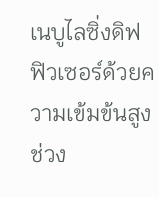เนบูไลซิ่งดิฟฟิวเซอร์ด้วยความเข้มข้นสูงช่วง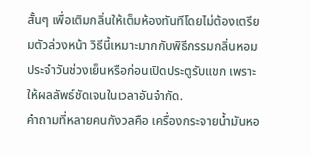สั้นๆ เพื่อเติมกลิ่นให้เต็มห้องทันทีโดยไม่ต้องเตรียมตัวล่วงหน้า วิธีนี้เหมาะมากกับพิธีกรรมกลิ่นหอมประจำวันช่วงเย็นหรือก่อนเปิดประตูรับแขก เพราะให้ผลลัพธ์ชัดเจนในเวลาอันจำกัด.
คำถามที่หลายคนกังวลคือ เครื่องกระจายน้ำมันหอ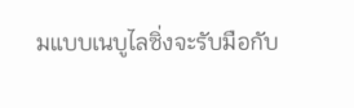มแบบเนบูไลซิ่งจะรับมือกับ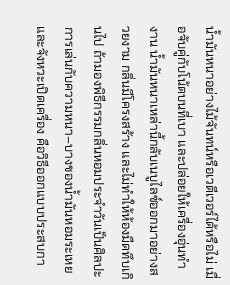น้ำมันหนาอย่างไม้จันทน์หรือเวตีเวอร์ได้หรือไม่ เมื่อจับคู่กับโน้ตบนที่เบา และปล่อยให้เครื่องอุ่นทำงาน น้ำมันหนาเหล่านี้กลับเนบูไลซ์ออกมาอย่างสวยงาม กลิ่นมีโครงสร้าง และไม่ทำให้ห้องมืดทึบเกินไป ถ้ามองพิธีกรรมกลิ่นหอมประจำวันเป็นศิลปะ การเล่นกับความหนา–บางของน้ำมันหอมระเหยและจังหวะเปิดเครื่อง คือวิธีออกแบบประสบกา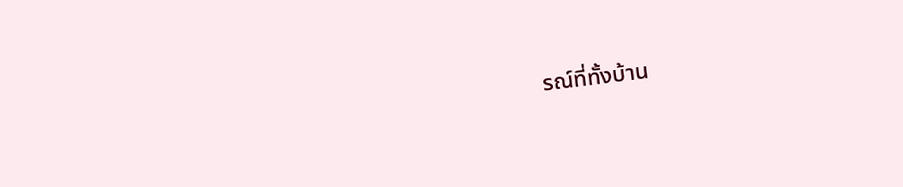รณ์ที่ทั้งบ้าน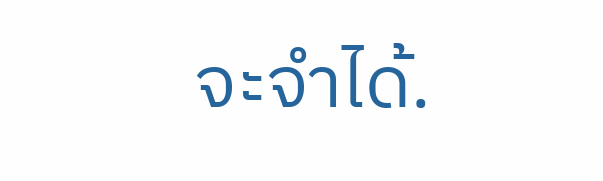จะจำได้.